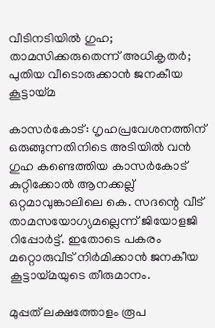വീടിനടിയിൽ ഗുഹ; താമസിക്കരുതെന്ന് അധികൃതർ; പുതിയ വീടൊരുക്കാൻ ജനകീയ കൂട്ടായ്മ

കാസര്‍കോട്: ഗൃഹപ്രവേശനത്തിന് ഒരുങ്ങുന്നതിനിടെ അടിയിൽ വൻ ഗുഹ കണ്ടെത്തിയ കാസര്‍കോട് കുറ്റിക്കോല്‍ ആനക്കല്ല് ഒറ്റമാവുങ്കാലിലെ കെ. സദന്റെ വീട് താമസയോഗ്യമല്ലെന്ന് ജിയോളജി റിപ്പോർട്ട്. ഇതോടെ പകരം മറ്റൊരുവീട് നിർമിക്കാൻ ജനകീയ കൂട്ടായ്മയുടെ തീരുമാനം.

മുപ്പത് ലക്ഷത്തോളം രൂപ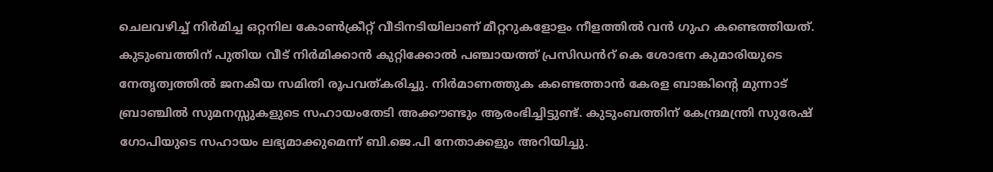ചെലവഴിച്ച് നിര്‍മിച്ച ഒറ്റനില കോണ്‍ക്രീറ്റ് വീടിനടിയിലാണ് മീറ്ററുകളോളം നീളത്തിൽ വൻ ഗുഹ കണ്ടെത്തിയത്. കുടുംബത്തിന് പുതിയ വീട് നിർമിക്കാൻ കുറ്റിക്കോൽ പഞ്ചായത്ത് പ്രസിഡൻറ് കെ ശോഭന കുമാരിയുടെ നേതൃത്വത്തിൽ ജനകീയ സമിതി രൂപവത്കരിച്ചു. നിർമാണത്തുക കണ്ടെത്താൻ കേരള ബാങ്കിന്റെ മുന്നാട് ബ്രാഞ്ചിൽ സുമനസ്സുകളുടെ സഹായംതേടി അക്കൗണ്ടും ആരംഭിച്ചിട്ടുണ്ട്. കുടുംബത്തിന് കേന്ദ്രമന്ത്രി സുരേഷ് ഗോപിയുടെ സഹായം ലഭ്യമാക്കുമെന്ന് ബി.ജെ.പി നേതാക്കളും അറിയിച്ചു.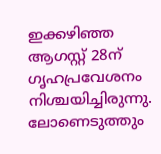ഇക്കഴിഞ്ഞ ആഗസ്റ്റ് 28ന് ഗൃഹപ്രവേശനം നിശ്ചയിച്ചിരുന്നു. ലോണെടുത്തും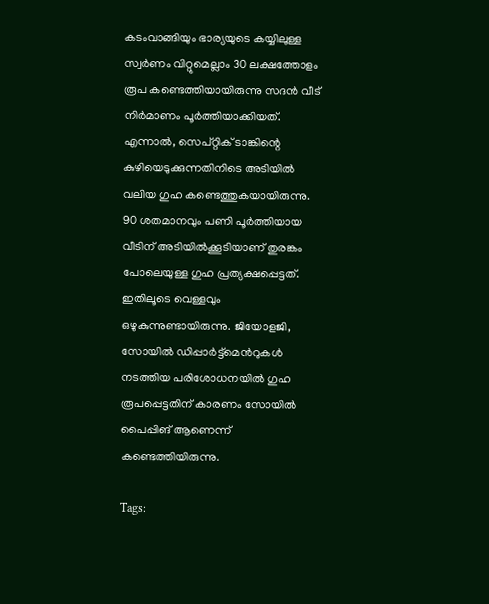കടംവാങ്ങിയും ഭാര്യയുടെ കയ്യിലുള്ള സ്വർണം വിറ്റുമെല്ലാം 30 ലക്ഷത്തോളം രൂപ കണ്ടെത്തിയായിരുന്നു സദൻ വീട് നിർമാണം പൂർത്തിയാക്കിയത്. എന്നാൽ, സെപ്റ്റിക് ടാങ്കിന്റെ കുഴിയെടുക്കുന്നതിനിടെ അടിയിൽ വലിയ ഗുഹ കണ്ടെത്തുകയായിരുന്നു. 90 ശതമാനവും പണി പൂർത്തിയായ വീടിന് അടിയിൽക്കൂടിയാണ് തുരങ്കം പോലെയുള്ള ഗുഹ പ്രത്യക്ഷപ്പെട്ടത്. ഇതിലൂടെ വെള്ളവും ഒഴുകുന്നുണ്ടായിരുന്നു. ജിയോളജി, സോയിൽ ഡിപ്പാർട്ട്മെൻറുകൾ നടത്തിയ പരിശോധനയിൽ ഗുഹ രൂപപ്പെട്ടതിന് കാരണം സോയിൽ പൈപ്പിങ് ആണെന്ന് കണ്ടെത്തിയിരുന്നു.

Tags: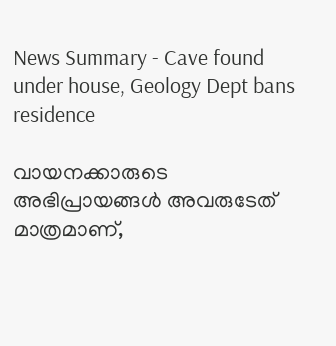News Summary - Cave found under house, Geology Dept bans residence

വായനക്കാരുടെ അഭിപ്രായങ്ങള്‍ അവരുടേത് മാത്രമാണ്,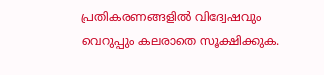പ്രതികരണങ്ങളിൽ വിദ്വേഷവും വെറുപ്പും കലരാതെ സൂക്ഷിക്കുക.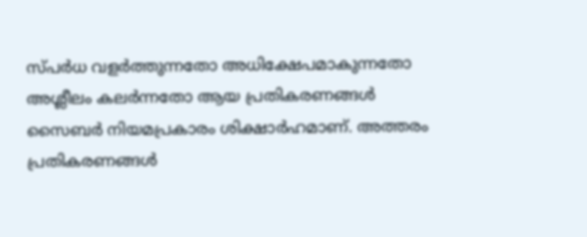സ്പർധ വളർത്തുന്നതോ അധിക്ഷേപമാകുന്നതോ അശ്ലീലം കലർന്നതോ ആയ പ്രതികരണങ്ങൾ സൈബർ നിയമപ്രകാരം ശിക്ഷാർഹമാണ്. അത്തരം പ്രതികരണങ്ങൾ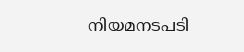നിയമനടപടി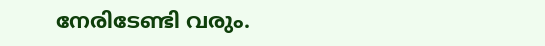നേരിടേണ്ടി വരും.